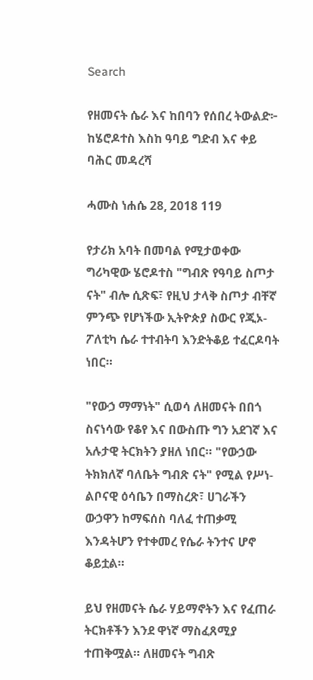Search

የዘመናት ሴራ እና ከበባን የሰበረ ትውልድ፦ ከሄሮዶተስ እስከ ዓባይ ግድብ እና ቀይ ባሕር መዳረሻ

ሓሙስ ነሐሴ 28, 2018 119

የታሪክ አባት በመባል የሚታወቀው ግሪካዊው ሄሮዶተስ "ግብጽ የዓባይ ስጦታ ናት" ብሎ ሲጽፍ፣ የዚህ ታላቅ ስጦታ ብቸኛ ምንጭ የሆነችው ኢትዮጵያ ስውር የጂኦ-ፖለቲካ ሴራ ተተብትባ እንድትቆይ ተፈርዶባት ነበር።

"የውኃ ማማነት" ሲወሳ ለዘመናት በበጎ ስናነሳው የቆየ እና በውስጡ ግን አደገኛ እና አሉታዊ ትርክትን ያዘለ ነበር። "የውኃው ትክክለኛ ባለቤት ግብጽ ናት" የሚል የሥነ-ልቦናዊ ዕሳቤን በማስረጽ፣ ሀገራችን ውኃዋን ከማፍሰስ ባለፈ ተጠቃሚ እንዳትሆን የተቀመረ የሴራ ትንተና ሆኖ ቆይቷል።

ይህ የዘመናት ሴራ ሃይማኖትን እና የፈጠራ ትርክቶችን እንደ ዋነኛ ማስፈጸሚያ ተጠቅሟል። ለዘመናት ግብጽ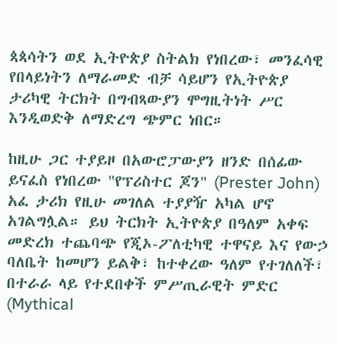ጳጳሳትን ወደ ኢትዮጵያ ስትልክ የነበረው፣ መንፈሳዊ የበላይነትን ለማራመድ ብቻ ሳይሆን የኢትዮጵያ ታሪካዊ ትርክት በግብጻውያን ሞግዚትነት ሥር እንዲወድቅ ለማድረግ ጭምር ነበር።

ከዚሁ ጋር ተያይዞ በአውሮፓውያን ዘንድ በሰፊው ይናፈስ የነበረው "የፕሪስተር ጆን" (Prester John) አፈ ታሪክ የዚሁ መገለል ተያያዥ አካል ሆኖ አገልግሏል። ይህ ትርክት ኢትዮጵያ በዓለም አቀፍ መድረክ ተጨባጭ የጂኦ-ፖለቲካዊ ተዋናይ እና የውኃ ባለቤት ከመሆን ይልቅ፣ ከተቀረው ዓለም የተገለለች፣ በተራራ ላይ የተደበቀች ምሥጢራዊት ምድር (Mythical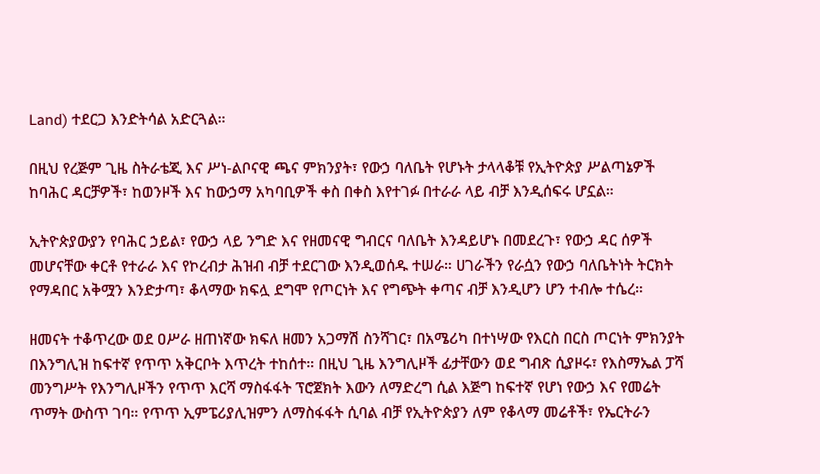Land) ተደርጋ እንድትሳል አድርጓል።

በዚህ የረጅም ጊዜ ስትራቴጂ እና ሥነ-ልቦናዊ ጫና ምክንያት፣ የውኃ ባለቤት የሆኑት ታላላቆቹ የኢትዮጵያ ሥልጣኔዎች ከባሕር ዳርቻዎች፣ ከወንዞች እና ከውኃማ አካባቢዎች ቀስ በቀስ እየተገፉ በተራራ ላይ ብቻ እንዲሰፍሩ ሆኗል።

ኢትዮጵያውያን የባሕር ኃይል፣ የውኃ ላይ ንግድ እና የዘመናዊ ግብርና ባለቤት እንዳይሆኑ በመደረጉ፣ የውኃ ዳር ሰዎች መሆናቸው ቀርቶ የተራራ እና የኮረብታ ሕዝብ ብቻ ተደርገው እንዲወሰዱ ተሠራ። ሀገራችን የራሷን የውኃ ባለቤትነት ትርክት የማዳበር አቅሟን እንድታጣ፣ ቆላማው ክፍሏ ደግሞ የጦርነት እና የግጭት ቀጣና ብቻ እንዲሆን ሆን ተብሎ ተሴረ።

ዘመናት ተቆጥረው ወደ ዐሥራ ዘጠነኛው ክፍለ ዘመን አጋማሽ ስንሻገር፣ በአሜሪካ በተነሣው የእርስ በርስ ጦርነት ምክንያት በእንግሊዝ ከፍተኛ የጥጥ አቅርቦት እጥረት ተከሰተ። በዚህ ጊዜ እንግሊዞች ፊታቸውን ወደ ግብጽ ሲያዞሩ፣ የእስማኤል ፓሻ መንግሥት የእንግሊዞችን የጥጥ እርሻ ማስፋፋት ፕሮጀክት እውን ለማድረግ ሲል እጅግ ከፍተኛ የሆነ የውኃ እና የመሬት ጥማት ውስጥ ገባ። የጥጥ ኢምፔሪያሊዝምን ለማስፋፋት ሲባል ብቻ የኢትዮጵያን ለም የቆላማ መሬቶች፣ የኤርትራን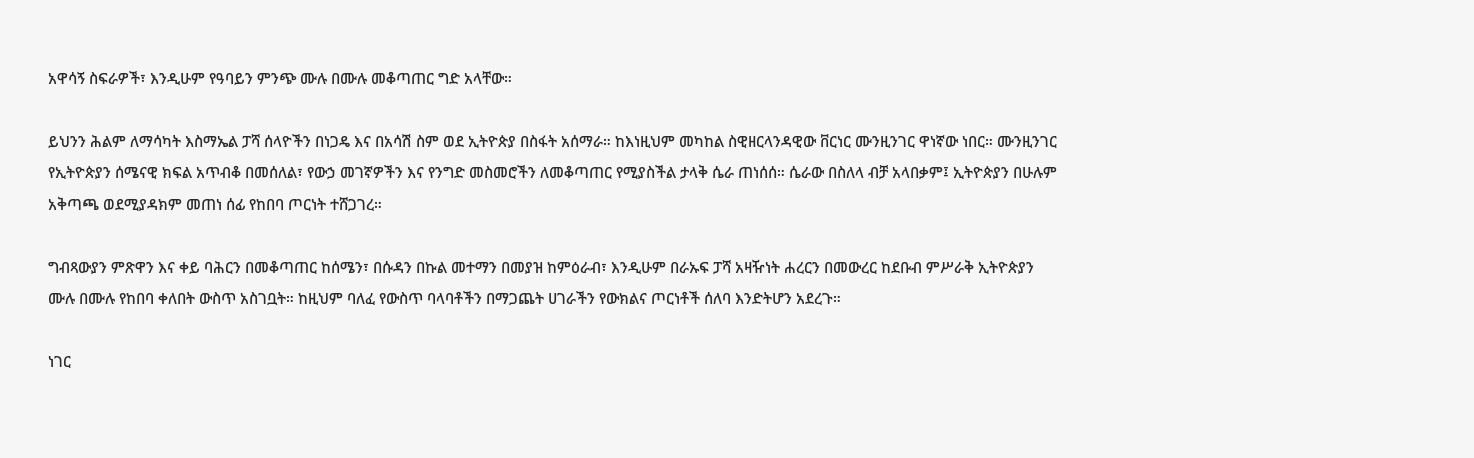አዋሳኝ ስፍራዎች፣ እንዲሁም የዓባይን ምንጭ ሙሉ በሙሉ መቆጣጠር ግድ አላቸው።

ይህንን ሕልም ለማሳካት እስማኤል ፓሻ ሰላዮችን በነጋዴ እና በአሳሽ ስም ወደ ኢትዮጵያ በስፋት አሰማራ። ከእነዚህም መካከል ስዊዘርላንዳዊው ቨርነር ሙንዚንገር ዋነኛው ነበር። ሙንዚንገር የኢትዮጵያን ሰሜናዊ ክፍል አጥብቆ በመሰለል፣ የውኃ መገኛዎችን እና የንግድ መስመሮችን ለመቆጣጠር የሚያስችል ታላቅ ሴራ ጠነሰሰ። ሴራው በስለላ ብቻ አላበቃም፤ ኢትዮጵያን በሁሉም አቅጣጫ ወደሚያዳክም መጠነ ሰፊ የከበባ ጦርነት ተሸጋገረ።

ግብጻውያን ምጽዋን እና ቀይ ባሕርን በመቆጣጠር ከሰሜን፣ በሱዳን በኩል መተማን በመያዝ ከምዕራብ፣ እንዲሁም በራኡፍ ፓሻ አዛዥነት ሐረርን በመውረር ከደቡብ ምሥራቅ ኢትዮጵያን ሙሉ በሙሉ የከበባ ቀለበት ውስጥ አስገቧት። ከዚህም ባለፈ የውስጥ ባላባቶችን በማጋጨት ሀገራችን የውክልና ጦርነቶች ሰለባ እንድትሆን አደረጉ።

ነገር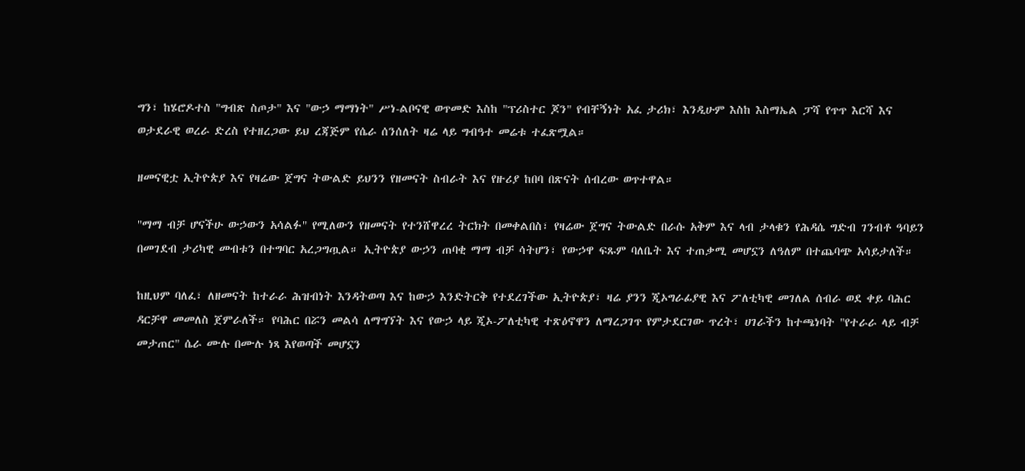ግን፣ ከሄሮዶተስ "ግብጽ ስጦታ" እና "ውኃ ማማነት" ሥነ-ልቦናዊ ወጥመድ እስከ "ፕሪስተር ጆን" የብቸኝነት አፈ ታሪክ፣ እንዲሁም እስከ እስማኤል ፓሻ የጥጥ እርሻ እና ወታደራዊ ወረራ ድረስ የተዘረጋው ይህ ረጃጅም የሴራ ሰንሰለት ዛሬ ላይ ግብዓተ መሬቱ ተፈጽሟል።

ዘመናዊቷ ኢትዮጵያ እና የዛሬው ጀግና ትውልድ ይህንን የዘመናት ስብራት እና የዙሪያ ከበባ በጽናት ሰብረው ወጥተዋል።

"ማማ ብቻ ሆናችሁ ውኃውን አሳልፉ" የሚለውን የዘመናት የተንሸዋረረ ትርክት በመቀልበስ፣ የዛሬው ጀግና ትውልድ በራሱ አቅም እና ላብ ታላቁን የሕዳሴ ግድብ ገንብቶ ዓባይን በመገደብ ታሪካዊ መብቱን በተግባር አረጋግጧል። ኢትዮጵያ ውኃን ጠባቂ ማማ ብቻ ሳትሆን፣ የውኃዋ ፍጹም ባለቤት እና ተጠቃሚ መሆኗን ለዓለም በተጨባጭ አሳይታለች።

ከዚህም ባለፈ፣ ለዘመናት ከተራራ ሕዝብነት እንዳትወጣ እና ከውኃ እንድትርቅ የተደረገችው ኢትዮጵያ፣ ዛሬ ያንን ጂኦግራፊያዊ እና ፖለቲካዊ መገለል ሰብራ ወደ ቀይ ባሕር ዳርቻዋ መመለስ ጀምራለች። የባሕር በሯን መልሳ ለማግኘት እና የውኃ ላይ ጂኦ-ፖለቲካዊ ተጽዕኖዋን ለማረጋገጥ የምታደርገው ጥረት፣ ሀገራችን ከተጫነባት "የተራራ ላይ ብቻ መታጠር" ሴራ ሙሉ በሙሉ ነጻ እየወጣች መሆኗን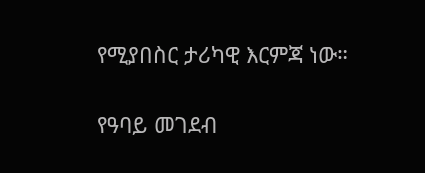የሚያበስር ታሪካዊ እርምጃ ነው።

የዓባይ መገደብ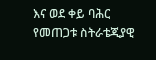እና ወደ ቀይ ባሕር የመጠጋቱ ስትራቴጂያዊ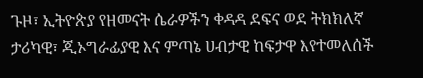ጉዞ፣ ኢትዮጵያ የዘመናት ሴራዎችን ቀዳዳ ደፍና ወደ ትክክለኛ ታሪካዊ፣ ጂኦግራፊያዊ እና ምጣኔ ሀብታዊ ከፍታዋ እየተመለሰች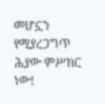መሆኗን የሚያረጋግጥ ሕያው ምሥክር ነው!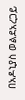በአዶኒያስ ወልደአረጋይ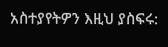አስተያየትዎን እዚህ ያስፍሩ: